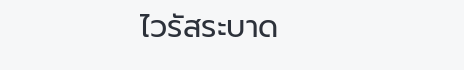ไวรัสระบาด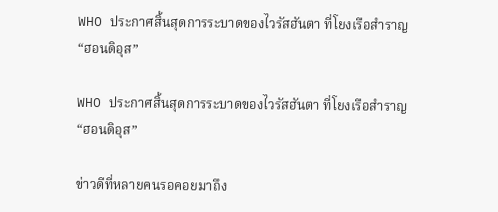WHO ประกาศสิ้นสุดการระบาดของไวรัสฮันตา ที่โยงเรือสำราญ “ฮอนดิอุส”

WHO ประกาศสิ้นสุดการระบาดของไวรัสฮันตา ที่โยงเรือสำราญ “ฮอนดิอุส”

ข่าวดีที่หลายคนรอคอยมาถึง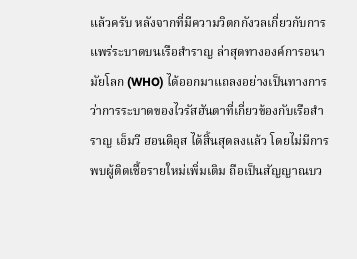แล้วครับ หลังจากที่มีความวิตกกังวลเกี่ยวกับการแพร่ระบาดบนเรือสำราญ ล่าสุดทางองค์การอนามัยโลก (WHO) ได้ออกมาแถลงอย่างเป็นทางการว่าการระบาดของไวรัสฮันตาที่เกี่ยวข้องกับเรือสำราญ เอ็มวี ฮอนดิอุส ได้สิ้นสุดลงแล้ว โดยไม่มีการพบผู้ติดเชื้อรายใหม่เพิ่มเติม ถือเป็นสัญญาณบว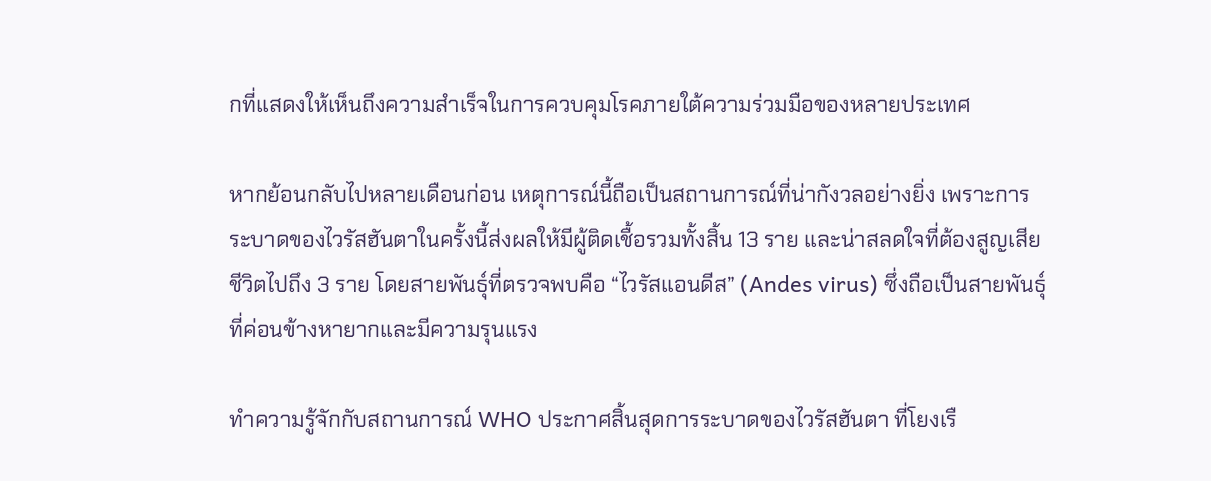กที่แสดงให้เห็นถึงความสำเร็จในการควบคุมโรคภายใต้ความร่วมมือของหลายประเทศ

หากย้อนกลับไปหลายเดือนก่อน เหตุการณ์นี้ถือเป็นสถานการณ์ที่น่ากังวลอย่างยิ่ง เพราะการระบาดของไวรัสฮันตาในครั้งนี้ส่งผลให้มีผู้ติดเชื้อรวมทั้งสิ้น 13 ราย และน่าสลดใจที่ต้องสูญเสียชีวิตไปถึง 3 ราย โดยสายพันธุ์ที่ตรวจพบคือ “ไวรัสแอนดีส” (Andes virus) ซึ่งถือเป็นสายพันธุ์ที่ค่อนข้างหายากและมีความรุนแรง

ทำความรู้จักกับสถานการณ์ WHO ประกาศสิ้นสุดการระบาดของไวรัสฮันตา ที่โยงเรื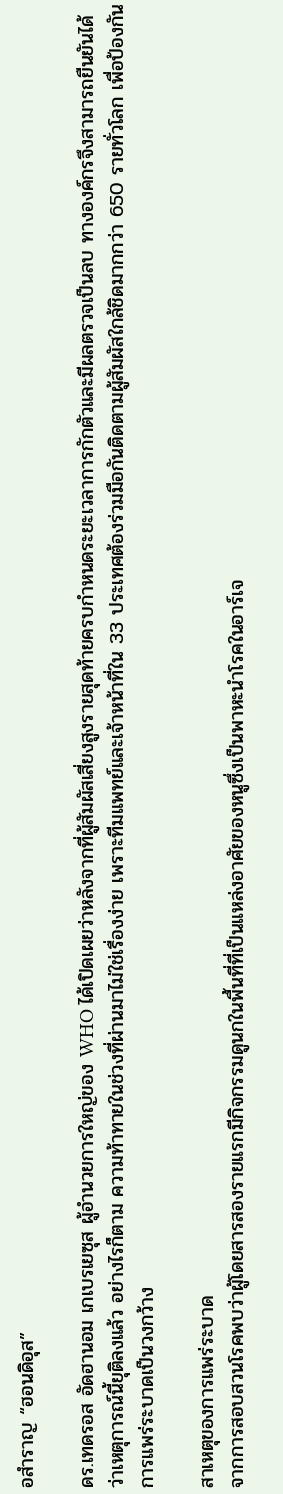อสำราญ “ฮอนดิอุส”

ดร.เทดรอส อัดฮานอม เกเบรเยซุส ผู้อำนวยการใหญ่ของ WHO ได้เปิดเผยว่าหลังจากที่ผู้สัมผัสเสี่ยงสูงรายสุดท้ายครบกำหนดระยะเวลาการกักตัวและมีผลตรวจเป็นลบ ทางองค์กรจึงสามารถยืนยันได้ว่าเหตุการณ์นี้ยุติลงแล้ว อย่างไรก็ตาม ความท้าทายในช่วงที่ผ่านมาไม่ใช่เรื่องง่าย เพราะทีมแพทย์และเจ้าหน้าที่ใน 33 ประเทศต้องร่วมมือกันติดตามผู้สัมผัสใกล้ชิดมากกว่า 650 รายทั่วโลก เพื่อป้องกันการแพร่ระบาดเป็นวงกว้าง

สาเหตุของการแพร่ระบาด
จากการสอบสวนโรคพบว่าผู้โดยสารสองรายแรกมีกิจกรรมดูนกในพื้นที่ที่เป็นแหล่งอาศัยของหนูซึ่งเป็นพาหะนำโรคในอาร์เจ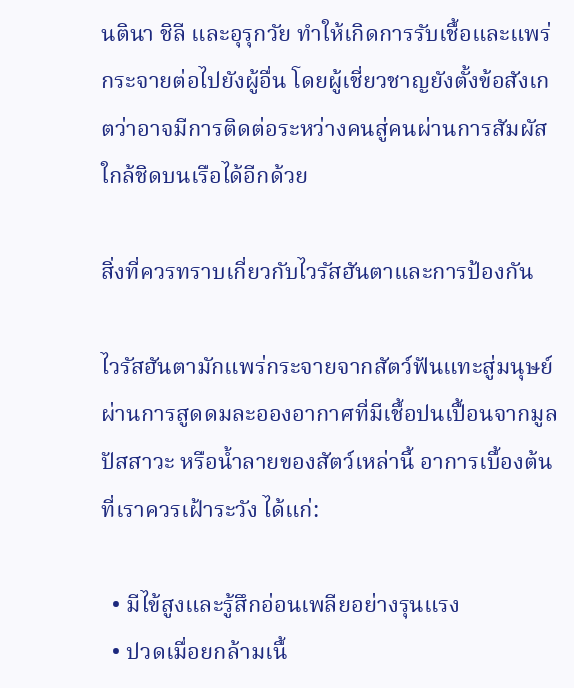นตินา ชิลี และอุรุกวัย ทำให้เกิดการรับเชื้อและแพร่กระจายต่อไปยังผู้อื่น โดยผู้เชี่ยวชาญยังตั้งข้อสังเกตว่าอาจมีการติดต่อระหว่างคนสู่คนผ่านการสัมผัสใกล้ชิดบนเรือได้อีกด้วย

สิ่งที่ควรทราบเกี่ยวกับไวรัสฮันตาและการป้องกัน

ไวรัสฮันตามักแพร่กระจายจากสัตว์ฟันแทะสู่มนุษย์ผ่านการสูดดมละอองอากาศที่มีเชื้อปนเปื้อนจากมูล ปัสสาวะ หรือน้ำลายของสัตว์เหล่านี้ อาการเบื้องต้นที่เราควรเฝ้าระวัง ได้แก่:

  • มีไข้สูงและรู้สึกอ่อนเพลียอย่างรุนแรง
  • ปวดเมื่อยกล้ามเนื้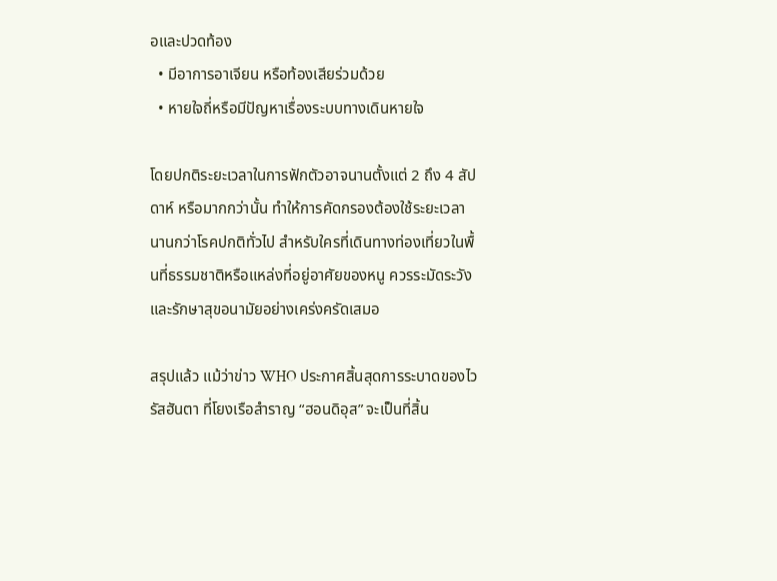อและปวดท้อง
  • มีอาการอาเจียน หรือท้องเสียร่วมด้วย
  • หายใจถี่หรือมีปัญหาเรื่องระบบทางเดินหายใจ

โดยปกติระยะเวลาในการฟักตัวอาจนานตั้งแต่ 2 ถึง 4 สัปดาห์ หรือมากกว่านั้น ทำให้การคัดกรองต้องใช้ระยะเวลานานกว่าโรคปกติทั่วไป สำหรับใครที่เดินทางท่องเที่ยวในพื้นที่ธรรมชาติหรือแหล่งที่อยู่อาศัยของหนู ควรระมัดระวังและรักษาสุขอนามัยอย่างเคร่งครัดเสมอ

สรุปแล้ว แม้ว่าข่าว WHO ประกาศสิ้นสุดการระบาดของไวรัสฮันตา ที่โยงเรือสำราญ “ฮอนดิอุส” จะเป็นที่สิ้น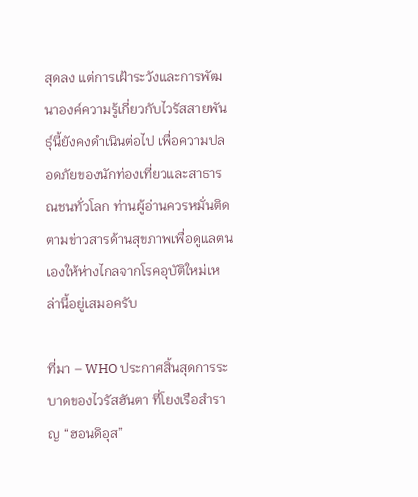สุดลง แต่การเฝ้าระวังและการพัฒนาองค์ความรู้เกี่ยวกับไวรัสสายพันธุ์นี้ยังคงดำเนินต่อไป เพื่อความปลอดภัยของนักท่องเที่ยวและสาธารณชนทั่วโลก ท่านผู้อ่านควรหมั่นติดตามข่าวสารด้านสุขภาพเพื่อดูแลตนเองให้ห่างไกลจากโรคอุบัติใหม่เหล่านี้อยู่เสมอครับ

ที่มา – WHO ประกาศสิ้นสุดการระบาดของไวรัสฮันตา ที่โยงเรือสำราญ “ฮอนดิอุส”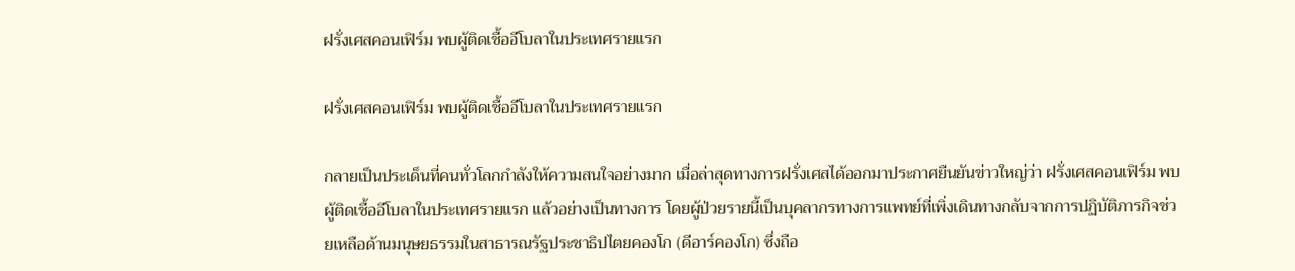ฝรั่งเศสคอนเฟิร์ม พบผู้ติดเชื้ออีโบลาในประเทศรายแรก

ฝรั่งเศสคอนเฟิร์ม พบผู้ติดเชื้ออีโบลาในประเทศรายแรก

กลายเป็นประเด็นที่คนทั่วโลกกำลังให้ความสนใจอย่างมาก เมื่อล่าสุดทางการฝรั่งเศสได้ออกมาประกาศยืนยันข่าวใหญ่ว่า ฝรั่งเศสคอนเฟิร์ม พบผู้ติดเชื้ออีโบลาในประเทศรายแรก แล้วอย่างเป็นทางการ โดยผู้ป่วยรายนี้เป็นบุคลากรทางการแพทย์ที่เพิ่งเดินทางกลับจากการปฏิบัติภารกิจช่วยเหลือด้านมนุษยธรรมในสาธารณรัฐประชาธิปไตยคองโก (ดีอาร์คองโก) ซึ่งถือ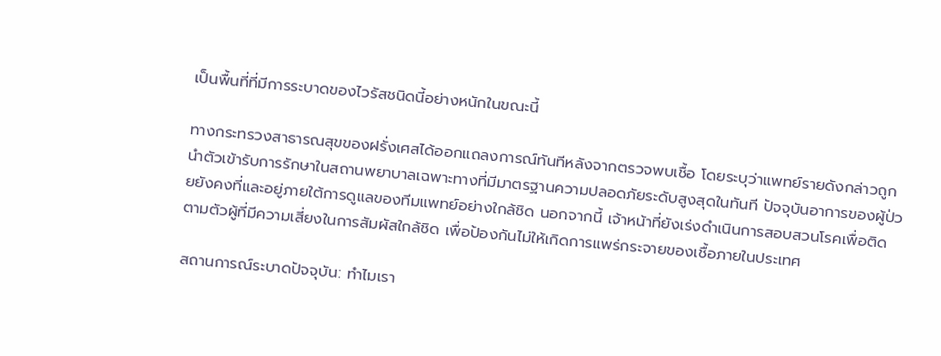เป็นพื้นที่ที่มีการระบาดของไวรัสชนิดนี้อย่างหนักในขณะนี้

ทางกระทรวงสาธารณสุขของฝรั่งเศสได้ออกแถลงการณ์ทันทีหลังจากตรวจพบเชื้อ โดยระบุว่าแพทย์รายดังกล่าวถูกนำตัวเข้ารับการรักษาในสถานพยาบาลเฉพาะทางที่มีมาตรฐานความปลอดภัยระดับสูงสุดในทันที ปัจจุบันอาการของผู้ป่วยยังคงที่และอยู่ภายใต้การดูแลของทีมแพทย์อย่างใกล้ชิด นอกจากนี้ เจ้าหน้าที่ยังเร่งดำเนินการสอบสวนโรคเพื่อติดตามตัวผู้ที่มีความเสี่ยงในการสัมผัสใกล้ชิด เพื่อป้องกันไม่ให้เกิดการแพร่กระจายของเชื้อภายในประเทศ

สถานการณ์ระบาดปัจจุบัน: ทำไมเรา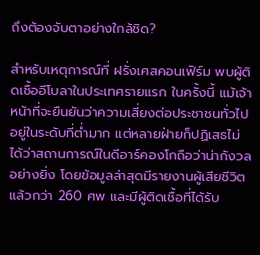ถึงต้องจับตาอย่างใกล้ชิด?

สำหรับเหตุการณ์ที่ ฝรั่งเศสคอนเฟิร์ม พบผู้ติดเชื้ออีโบลาในประเทศรายแรก ในครั้งนี้ แม้เจ้าหน้าที่จะยืนยันว่าความเสี่ยงต่อประชาชนทั่วไปอยู่ในระดับที่ต่ำมาก แต่หลายฝ่ายก็ปฏิเสธไม่ได้ว่าสถานการณ์ในดีอาร์คองโกถือว่าน่ากังวลอย่างยิ่ง โดยข้อมูลล่าสุดมีรายงานผู้เสียชีวิตแล้วกว่า 260 ศพ และมีผู้ติดเชื้อที่ได้รับ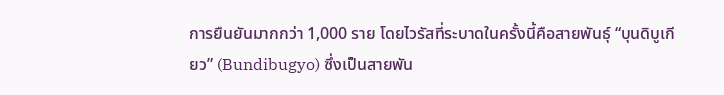การยืนยันมากกว่า 1,000 ราย โดยไวรัสที่ระบาดในครั้งนี้คือสายพันธุ์ “บุนดิบูเกียว” (Bundibugyo) ซึ่งเป็นสายพัน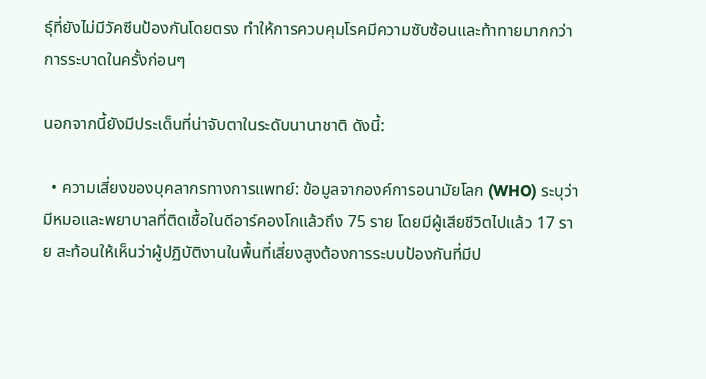ธุ์ที่ยังไม่มีวัคซีนป้องกันโดยตรง ทำให้การควบคุมโรคมีความซับซ้อนและท้าทายมากกว่าการระบาดในครั้งก่อนๆ

นอกจากนี้ยังมีประเด็นที่น่าจับตาในระดับนานาชาติ ดังนี้:

  • ความเสี่ยงของบุคลากรทางการแพทย์: ข้อมูลจากองค์การอนามัยโลก (WHO) ระบุว่ามีหมอและพยาบาลที่ติดเชื้อในดีอาร์คองโกแล้วถึง 75 ราย โดยมีผู้เสียชีวิตไปแล้ว 17 ราย สะท้อนให้เห็นว่าผู้ปฏิบัติงานในพื้นที่เสี่ยงสูงต้องการระบบป้องกันที่มีป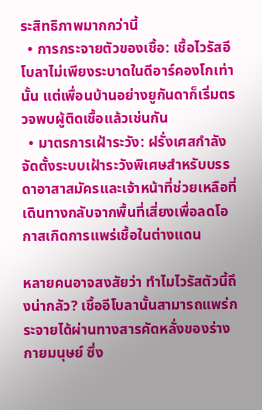ระสิทธิภาพมากกว่านี้
  • การกระจายตัวของเชื้อ: เชื้อไวรัสอีโบลาไม่เพียงระบาดในดีอาร์คองโกเท่านั้น แต่เพื่อนบ้านอย่างยูกันดาก็เริ่มตรวจพบผู้ติดเชื้อแล้วเช่นกัน
  • มาตรการเฝ้าระวัง: ฝรั่งเศสกำลังจัดตั้งระบบเฝ้าระวังพิเศษสำหรับบรรดาอาสาสมัครและเจ้าหน้าที่ช่วยเหลือที่เดินทางกลับจากพื้นที่เสี่ยงเพื่อลดโอกาสเกิดการแพร่เชื้อในต่างแดน

หลายคนอาจสงสัยว่า ทำไมไวรัสตัวนี้ถึงน่ากลัว? เชื้ออีโบลานั้นสามารถแพร่กระจายได้ผ่านทางสารคัดหลั่งของร่างกายมนุษย์ ซึ่ง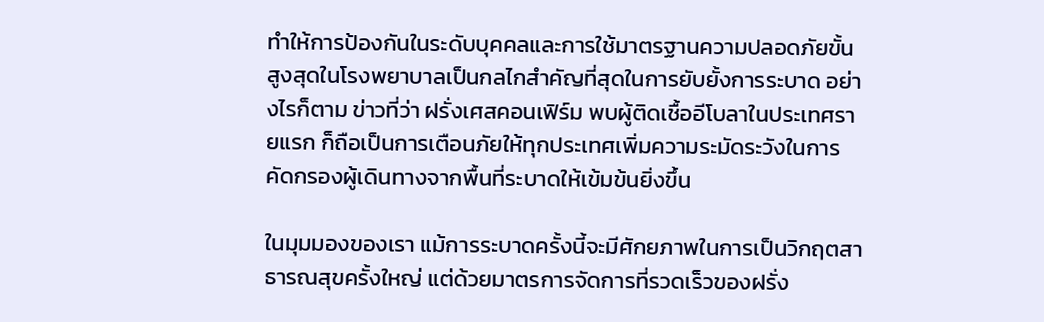ทำให้การป้องกันในระดับบุคคลและการใช้มาตรฐานความปลอดภัยขั้นสูงสุดในโรงพยาบาลเป็นกลไกสำคัญที่สุดในการยับยั้งการระบาด อย่างไรก็ตาม ข่าวที่ว่า ฝรั่งเศสคอนเฟิร์ม พบผู้ติดเชื้ออีโบลาในประเทศรายแรก ก็ถือเป็นการเตือนภัยให้ทุกประเทศเพิ่มความระมัดระวังในการคัดกรองผู้เดินทางจากพื้นที่ระบาดให้เข้มข้นยิ่งขึ้น

ในมุมมองของเรา แม้การระบาดครั้งนี้จะมีศักยภาพในการเป็นวิกฤตสาธารณสุขครั้งใหญ่ แต่ด้วยมาตรการจัดการที่รวดเร็วของฝรั่ง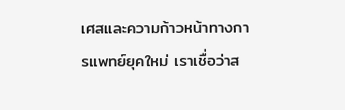เศสและความก้าวหน้าทางการแพทย์ยุคใหม่ เราเชื่อว่าส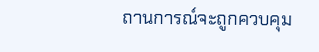ถานการณ์จะถูกควบคุม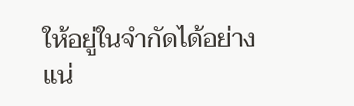ให้อยู่ในจำกัดได้อย่างแน่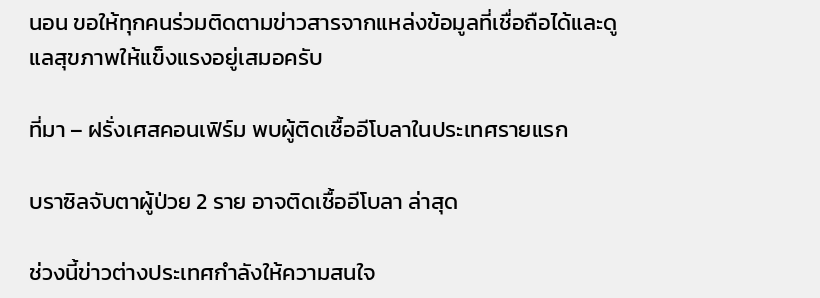นอน ขอให้ทุกคนร่วมติดตามข่าวสารจากแหล่งข้อมูลที่เชื่อถือได้และดูแลสุขภาพให้แข็งแรงอยู่เสมอครับ

ที่มา – ฝรั่งเศสคอนเฟิร์ม พบผู้ติดเชื้ออีโบลาในประเทศรายแรก

บราซิลจับตาผู้ป่วย 2 ราย อาจติดเชื้ออีโบลา ล่าสุด

ช่วงนี้ข่าวต่างประเทศกำลังให้ความสนใจ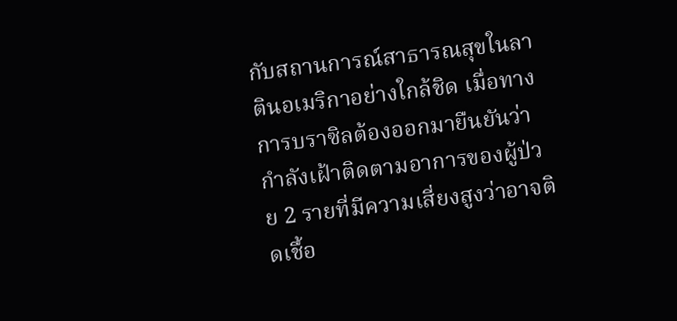กับสถานการณ์สาธารณสุขในลาตินอเมริกาอย่างใกล้ชิด เมื่อทางการบราซิลต้องออกมายืนยันว่ากำลังเฝ้าติดตามอาการของผู้ป่วย 2 รายที่มีความเสี่ยงสูงว่าอาจติดเชื้อ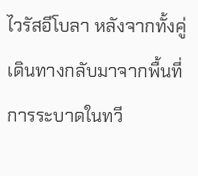ไวรัสอีโบลา หลังจากทั้งคู่เดินทางกลับมาจากพื้นที่การระบาดในทวี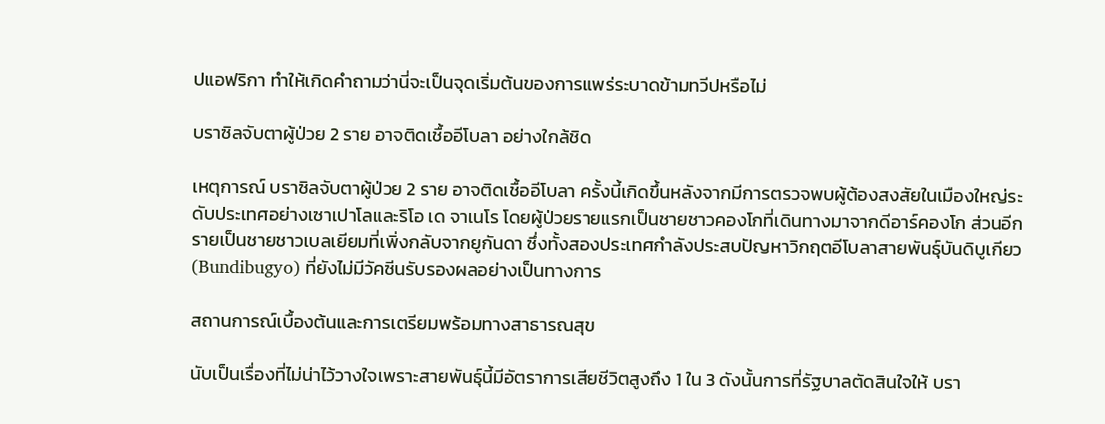ปแอฟริกา ทำให้เกิดคำถามว่านี่จะเป็นจุดเริ่มต้นของการแพร่ระบาดข้ามทวีปหรือไม่

บราซิลจับตาผู้ป่วย 2 ราย อาจติดเชื้ออีโบลา อย่างใกล้ชิด

เหตุการณ์ บราซิลจับตาผู้ป่วย 2 ราย อาจติดเชื้ออีโบลา ครั้งนี้เกิดขึ้นหลังจากมีการตรวจพบผู้ต้องสงสัยในเมืองใหญ่ระดับประเทศอย่างเซาเปาโลและริโอ เด จาเนโร โดยผู้ป่วยรายแรกเป็นชายชาวคองโกที่เดินทางมาจากดีอาร์คองโก ส่วนอีกรายเป็นชายชาวเบลเยียมที่เพิ่งกลับจากยูกันดา ซึ่งทั้งสองประเทศกำลังประสบปัญหาวิกฤตอีโบลาสายพันธุ์บันดิบูเกียว (Bundibugyo) ที่ยังไม่มีวัคซีนรับรองผลอย่างเป็นทางการ

สถานการณ์เบื้องต้นและการเตรียมพร้อมทางสาธารณสุข

นับเป็นเรื่องที่ไม่น่าไว้วางใจเพราะสายพันธุ์นี้มีอัตราการเสียชีวิตสูงถึง 1 ใน 3 ดังนั้นการที่รัฐบาลตัดสินใจให้ บรา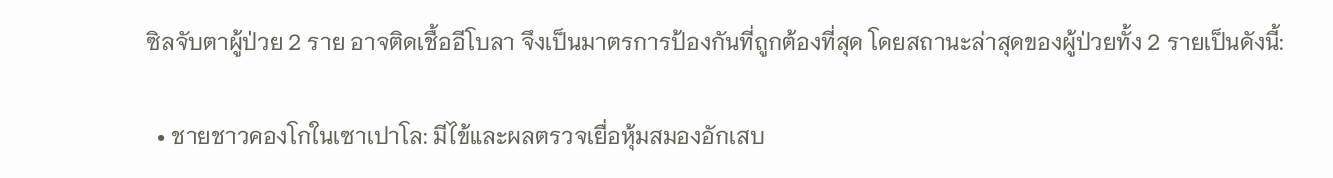ซิลจับตาผู้ป่วย 2 ราย อาจติดเชื้ออีโบลา จึงเป็นมาตรการป้องกันที่ถูกต้องที่สุด โดยสถานะล่าสุดของผู้ป่วยทั้ง 2 รายเป็นดังนี้:

  • ชายชาวคองโกในเซาเปาโล: มีไข้และผลตรวจเยื่อหุ้มสมองอักเสบ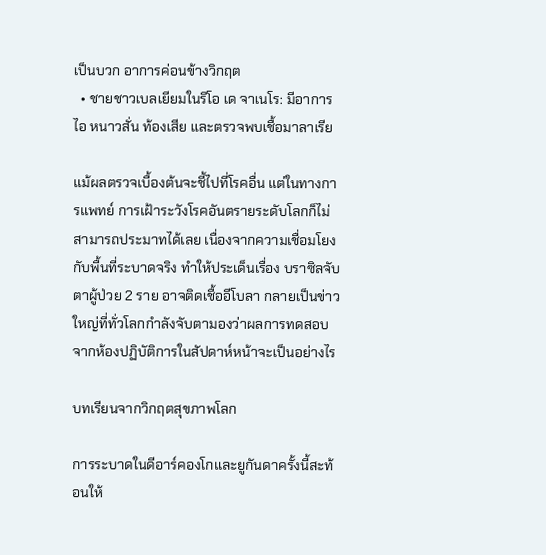เป็นบวก อาการค่อนข้างวิกฤต
  • ชายชาวเบลเยียมในริโอ เด จาเนโร: มีอาการไอ หนาวสั่น ท้องเสีย และตรวจพบเชื้อมาลาเรีย

แม้ผลตรวจเบื้องต้นจะชี้ไปที่โรคอื่น แต่ในทางการแพทย์ การเฝ้าระวังโรคอันตรายระดับโลกก็ไม่สามารถประมาทได้เลย เนื่องจากความเชื่อมโยงกับพื้นที่ระบาดจริง ทำให้ประเด็นเรื่อง บราซิลจับตาผู้ป่วย 2 ราย อาจติดเชื้ออีโบลา กลายเป็นข่าวใหญ่ที่ทั่วโลกกำลังจับตามองว่าผลการทดสอบจากห้องปฏิบัติการในสัปดาห์หน้าจะเป็นอย่างไร

บทเรียนจากวิกฤตสุขภาพโลก

การระบาดในดีอาร์คองโกและยูกันดาครั้งนี้สะท้อนให้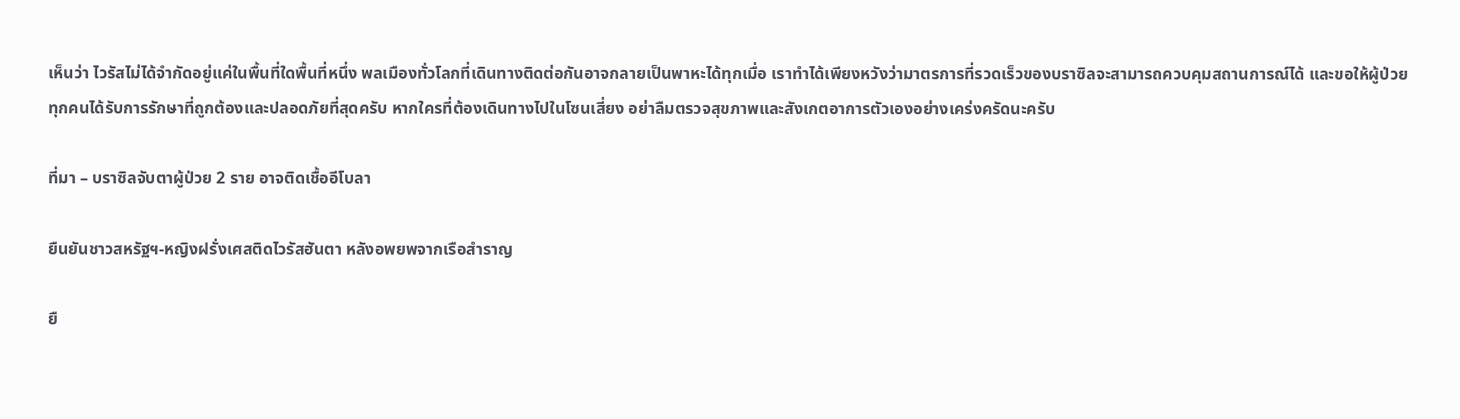เห็นว่า ไวรัสไม่ได้จำกัดอยู่แค่ในพื้นที่ใดพื้นที่หนึ่ง พลเมืองทั่วโลกที่เดินทางติดต่อกันอาจกลายเป็นพาหะได้ทุกเมื่อ เราทำได้เพียงหวังว่ามาตรการที่รวดเร็วของบราซิลจะสามารถควบคุมสถานการณ์ได้ และขอให้ผู้ป่วยทุกคนได้รับการรักษาที่ถูกต้องและปลอดภัยที่สุดครับ หากใครที่ต้องเดินทางไปในโซนเสี่ยง อย่าลืมตรวจสุขภาพและสังเกตอาการตัวเองอย่างเคร่งครัดนะครับ

ที่มา – บราซิลจับตาผู้ป่วย 2 ราย อาจติดเชื้ออีโบลา

ยืนยันชาวสหรัฐฯ-หญิงฝรั่งเศสติดไวรัสฮันตา หลังอพยพจากเรือสำราญ

ยื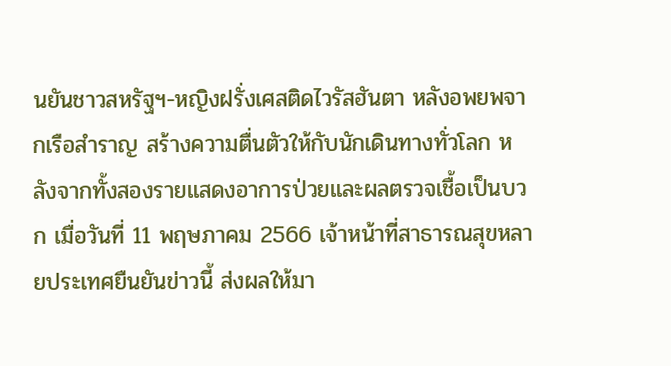นยันชาวสหรัฐฯ-หญิงฝรั่งเศสติดไวรัสฮันตา หลังอพยพจากเรือสำราญ สร้างความตื่นตัวให้กับนักเดินทางทั่วโลก หลังจากทั้งสองรายแสดงอาการป่วยและผลตรวจเชื้อเป็นบวก เมื่อวันที่ 11 พฤษภาคม 2566 เจ้าหน้าที่สาธารณสุขหลายประเทศยืนยันข่าวนี้ ส่งผลให้มา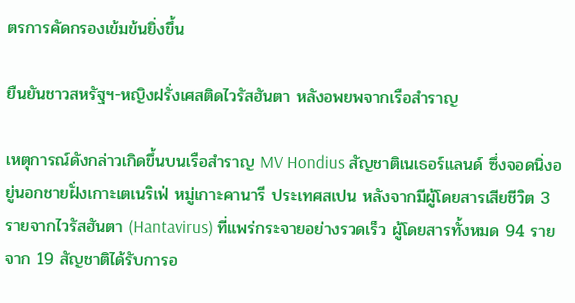ตรการคัดกรองเข้มข้นยิ่งขึ้น

ยืนยันชาวสหรัฐฯ-หญิงฝรั่งเศสติดไวรัสฮันตา หลังอพยพจากเรือสำราญ

เหตุการณ์ดังกล่าวเกิดขึ้นบนเรือสำราญ MV Hondius สัญชาติเนเธอร์แลนด์ ซึ่งจอดนิ่งอยู่นอกชายฝั่งเกาะเตเนริเฟ่ หมู่เกาะคานารี ประเทศสเปน หลังจากมีผู้โดยสารเสียชีวิต 3 รายจากไวรัสฮันตา (Hantavirus) ที่แพร่กระจายอย่างรวดเร็ว ผู้โดยสารทั้งหมด 94 รายจาก 19 สัญชาติได้รับการอ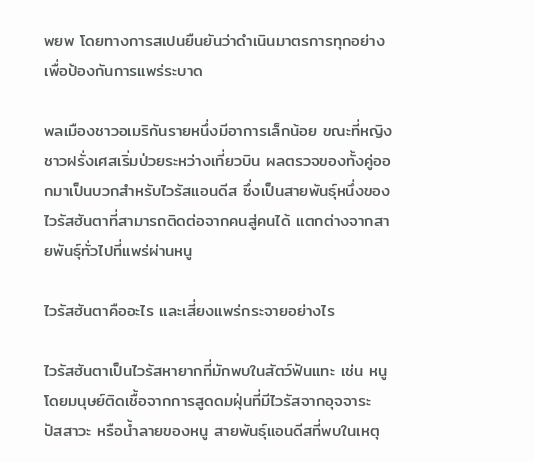พยพ โดยทางการสเปนยืนยันว่าดำเนินมาตรการทุกอย่างเพื่อป้องกันการแพร่ระบาด

พลเมืองชาวอเมริกันรายหนึ่งมีอาการเล็กน้อย ขณะที่หญิงชาวฝรั่งเศสเริ่มป่วยระหว่างเที่ยวบิน ผลตรวจของทั้งคู่ออกมาเป็นบวกสำหรับไวรัสแอนดีส ซึ่งเป็นสายพันธุ์หนึ่งของไวรัสฮันตาที่สามารถติดต่อจากคนสู่คนได้ แตกต่างจากสายพันธุ์ทั่วไปที่แพร่ผ่านหนู

ไวรัสฮันตาคืออะไร และเสี่ยงแพร่กระจายอย่างไร

ไวรัสฮันตาเป็นไวรัสหายากที่มักพบในสัตว์ฟันแทะ เช่น หนู โดยมนุษย์ติดเชื้อจากการสูดดมฝุ่นที่มีไวรัสจากอุจจาระ ปัสสาวะ หรือน้ำลายของหนู สายพันธุ์แอนดีสที่พบในเหตุ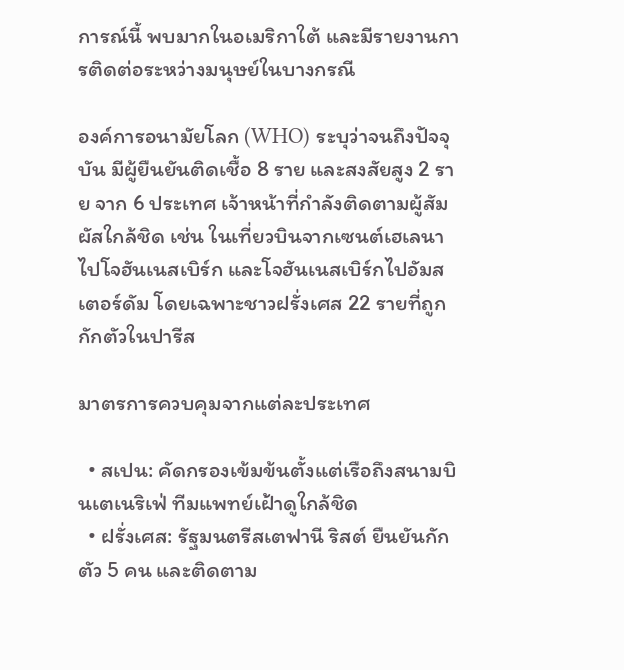การณ์นี้ พบมากในอเมริกาใต้ และมีรายงานการติดต่อระหว่างมนุษย์ในบางกรณี

องค์การอนามัยโลก (WHO) ระบุว่าจนถึงปัจจุบัน มีผู้ยืนยันติดเชื้อ 8 ราย และสงสัยสูง 2 ราย จาก 6 ประเทศ เจ้าหน้าที่กำลังติดตามผู้สัมผัสใกล้ชิด เช่น ในเที่ยวบินจากเซนต์เฮเลนาไปโจฮันเนสเบิร์ก และโจฮันเนสเบิร์กไปอัมสเตอร์ดัม โดยเฉพาะชาวฝรั่งเศส 22 รายที่ถูกกักตัวในปารีส

มาตรการควบคุมจากแต่ละประเทศ

  • สเปน: คัดกรองเข้มข้นตั้งแต่เรือถึงสนามบินเตเนริเฟ่ ทีมแพทย์เฝ้าดูใกล้ชิด
  • ฝรั่งเศส: รัฐมนตรีสเตฟานี ริสต์ ยืนยันกักตัว 5 คน และติดตาม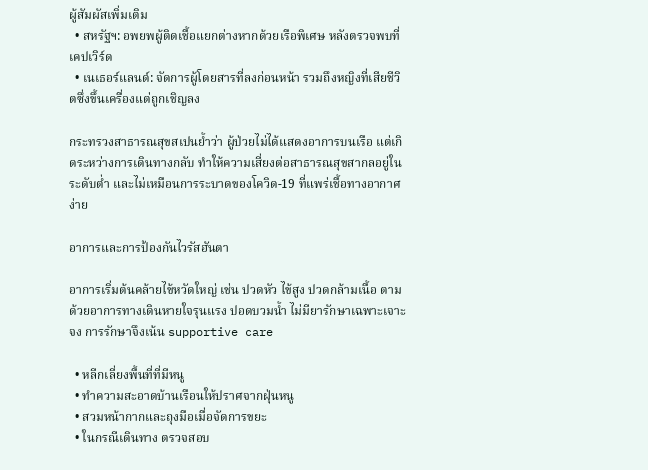ผู้สัมผัสเพิ่มเติม
  • สหรัฐฯ: อพยพผู้ติดเชื้อแยกต่างหากด้วยเรือพิเศษ หลังตรวจพบที่เคปเวิร์ด
  • เนเธอร์แลนด์: จัดการผู้โดยสารที่ลงก่อนหน้า รวมถึงหญิงที่เสียชีวิตซึ่งขึ้นเครื่องแต่ถูกเชิญลง

กระทรวงสาธารณสุขสเปนย้ำว่า ผู้ป่วยไม่ได้แสดงอาการบนเรือ แต่เกิดระหว่างการเดินทางกลับ ทำให้ความเสี่ยงต่อสาธารณสุขสากลอยู่ในระดับต่ำ และไม่เหมือนการระบาดของโควิด-19 ที่แพร่เชื้อทางอากาศง่าย

อาการและการป้องกันไวรัสฮันตา

อาการเริ่มต้นคล้ายไข้หวัดใหญ่ เช่น ปวดหัว ไข้สูง ปวดกล้ามเนื้อ ตามด้วยอาการทางเดินหายใจรุนแรง ปอดบวมน้ำ ไม่มียารักษาเฉพาะเจาะจง การรักษาจึงเน้น supportive care

  • หลีกเลี่ยงพื้นที่ที่มีหนู
  • ทำความสะอาดบ้านเรือนให้ปราศจากฝุ่นหนู
  • สวมหน้ากากและถุงมือเมื่อจัดการขยะ
  • ในกรณีเดินทาง ตรวจสอบ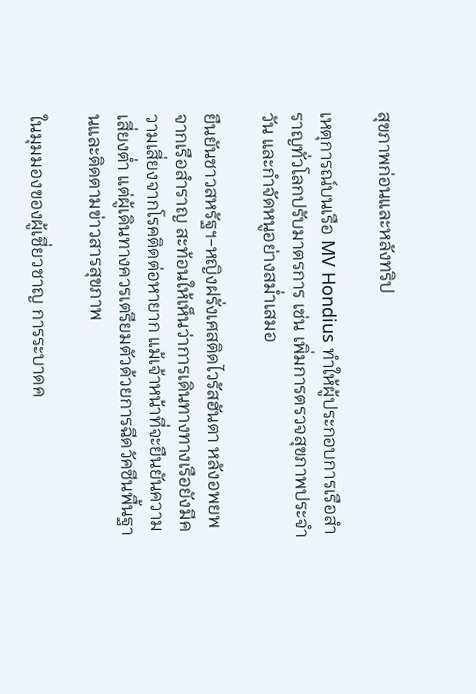สุขภาพก่อนและหลังทริป

เหตุการณ์บนเรือ MV Hondius ทำให้ผู้ประกอบการเรือสำราญทั่วโลกปรับมาตรการ เช่น เพิ่มการตรวจสุขภาพประจำวัน และกำจัดหนูอย่างสม่ำเสมอ

ยืนยันชาวสหรัฐฯ-หญิงฝรั่งเศสติดไวรัสฮันตา หลังอพยพจากเรือสำราญ สะท้อนให้เห็นว่าการเดินทางทางเรือยังมีความเสี่ยงจากโรคติดต่อหายาก แม้เจ้าหน้าที่จะยืนยันความเสี่ยงต่ำ แต่ผู้เดินทางควรเตรียมตัวด้วยการฉีดวัคซีนพื้นฐานและติดตามข่าวสารสุขภาพ

ในมุมมองของผู้เชี่ยวชาญ การระบาดค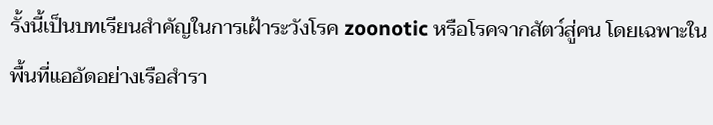รั้งนี้เป็นบทเรียนสำคัญในการเฝ้าระวังโรค zoonotic หรือโรคจากสัตว์สู่คน โดยเฉพาะในพื้นที่แออัดอย่างเรือสำรา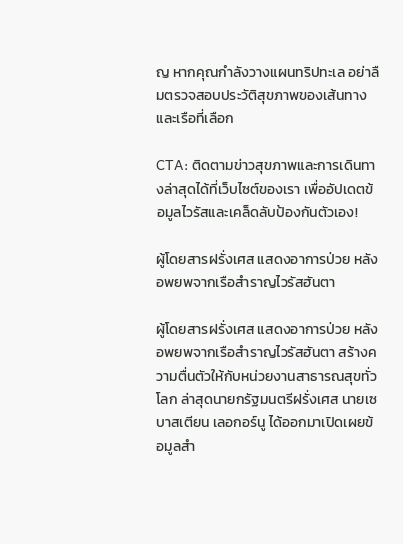ญ หากคุณกำลังวางแผนทริปทะเล อย่าลืมตรวจสอบประวัติสุขภาพของเส้นทางและเรือที่เลือก

CTA: ติดตามข่าวสุขภาพและการเดินทางล่าสุดได้ที่เว็บไซต์ของเรา เพื่ออัปเดตข้อมูลไวรัสและเคล็ดลับป้องกันตัวเอง!

ผู้โดยสารฝรั่งเศส แสดงอาการป่วย หลังอพยพจากเรือสำราญไวรัสฮันตา

ผู้โดยสารฝรั่งเศส แสดงอาการป่วย หลังอพยพจากเรือสำราญไวรัสฮันตา สร้างความตื่นตัวให้กับหน่วยงานสาธารณสุขทั่วโลก ล่าสุดนายกรัฐมนตรีฝรั่งเศส นายเซบาสเตียน เลอกอร์นู ได้ออกมาเปิดเผยข้อมูลสำ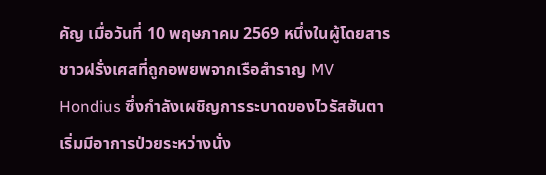คัญ เมื่อวันที่ 10 พฤษภาคม 2569 หนึ่งในผู้โดยสารชาวฝรั่งเศสที่ถูกอพยพจากเรือสำราญ MV Hondius ซึ่งกำลังเผชิญการระบาดของไวรัสฮันตา เริ่มมีอาการป่วยระหว่างนั่ง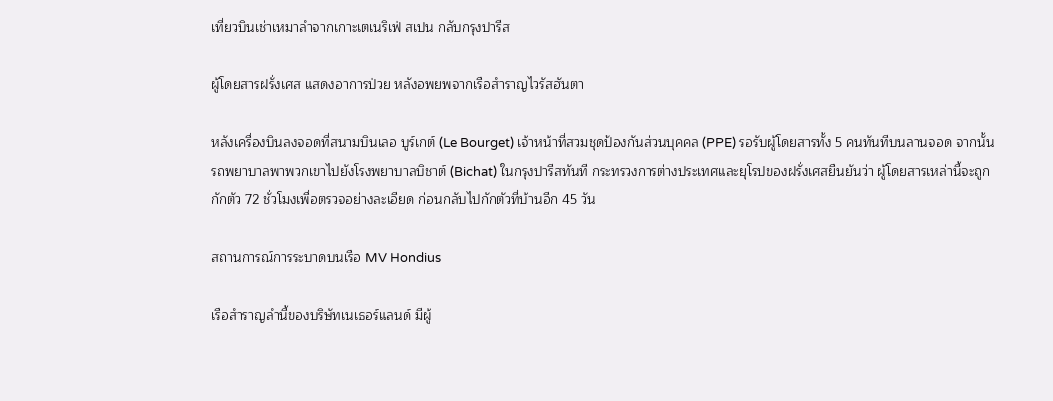เที่ยวบินเช่าเหมาลำจากเกาะเตเนริเฟ่ สเปน กลับกรุงปารีส

ผู้โดยสารฝรั่งเศส แสดงอาการป่วย หลังอพยพจากเรือสำราญไวรัสฮันตา

หลังเครื่องบินลงจอดที่สนามบินเลอ บูร์เกต์ (Le Bourget) เจ้าหน้าที่สวมชุดป้องกันส่วนบุคคล (PPE) รอรับผู้โดยสารทั้ง 5 คนทันทีบนลานจอด จากนั้นรถพยาบาลพาพวกเขาไปยังโรงพยาบาลบิชาต์ (Bichat) ในกรุงปารีสทันที กระทรวงการต่างประเทศและยุโรปของฝรั่งเศสยืนยันว่า ผู้โดยสารเหล่านี้จะถูกกักตัว 72 ชั่วโมงเพื่อตรวจอย่างละเอียด ก่อนกลับไปกักตัวที่บ้านอีก 45 วัน

สถานการณ์การระบาดบนเรือ MV Hondius

เรือสำราญลำนี้ของบริษัทเนเธอร์แลนด์ มีผู้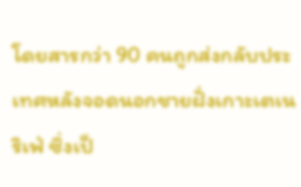โดยสารกว่า 90 คนถูกส่งกลับประเทศหลังจอดนอกชายฝั่งเกาะเตเนริเฟ่ ซึ่งเป็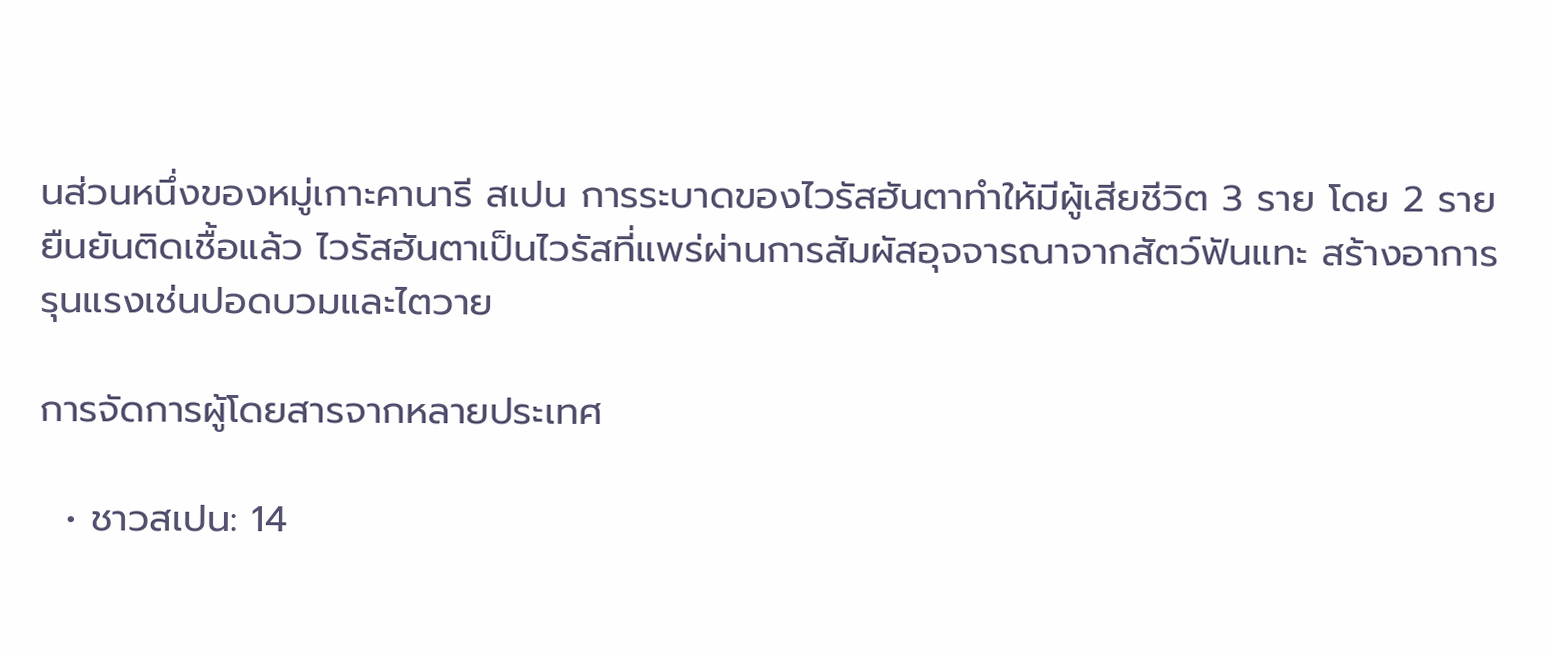นส่วนหนึ่งของหมู่เกาะคานารี สเปน การระบาดของไวรัสฮันตาทำให้มีผู้เสียชีวิต 3 ราย โดย 2 รายยืนยันติดเชื้อแล้ว ไวรัสฮันตาเป็นไวรัสที่แพร่ผ่านการสัมผัสอุจจารณาจากสัตว์ฟันแทะ สร้างอาการรุนแรงเช่นปอดบวมและไตวาย

การจัดการผู้โดยสารจากหลายประเทศ

  • ชาวสเปน: 14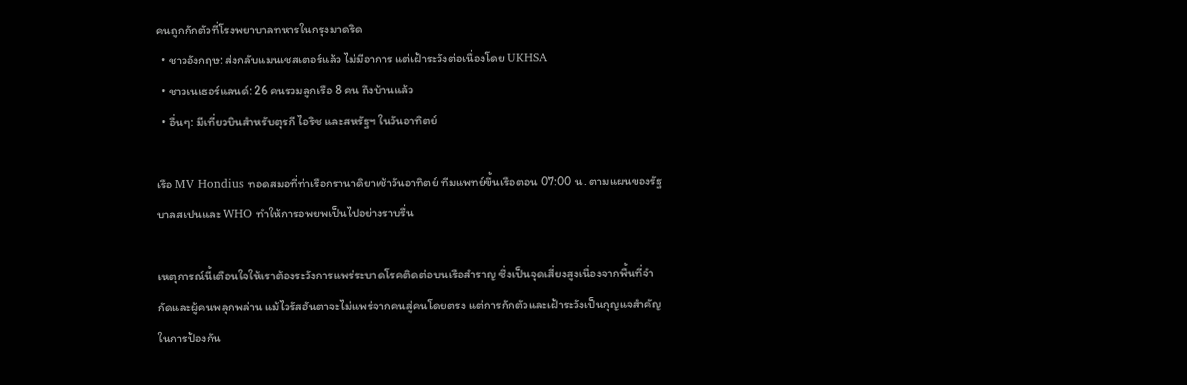คนถูกกักตัวที่โรงพยาบาลทหารในกรุงมาดริด
  • ชาวอังกฤษ: ส่งกลับแมนเชสเตอร์แล้ว ไม่มีอาการ แต่เฝ้าระวังต่อเนื่องโดย UKHSA
  • ชาวเนเธอร์แลนด์: 26 คนรวมลูกเรือ 8 คน ถึงบ้านแล้ว
  • อื่นๆ: มีเที่ยวบินสำหรับตุรกี ไอริช และสหรัฐฯ ในวันอาทิตย์

เรือ MV Hondius ทอดสมอที่ท่าเรือกรานาดิยาเช้าวันอาทิตย์ ทีมแพทย์ขึ้นเรือตอน 07:00 น. ตามแผนของรัฐบาลสเปนและ WHO ทำให้การอพยพเป็นไปอย่างราบรื่น

เหตุการณ์นี้เตือนใจให้เราต้องระวังการแพร่ระบาดโรคติดต่อบนเรือสำราญ ซึ่งเป็นจุดเสี่ยงสูงเนื่องจากพื้นที่จำกัดและผู้คนพลุกพล่าน แม้ไวรัสฮันตาจะไม่แพร่จากคนสู่คนโดยตรง แต่การกักตัวและเฝ้าระวังเป็นกุญแจสำคัญในการป้องกัน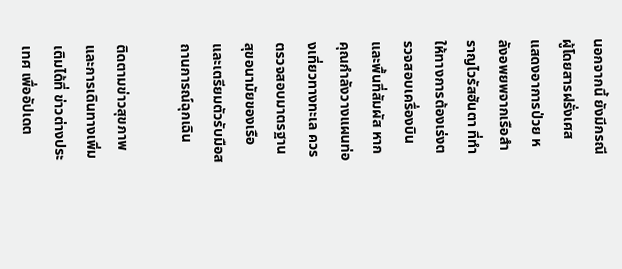นอกจากนี้ ยังมีกรณีผู้โดยสารฝรั่งเศส แสดงอาการป่วย หลังอพยพจากเรือสำราญไวรัสฮันตา ที่ทำให้ทางการต้องเร่งตรวจสอบเครื่องบินและพื้นที่สัมผัส หากคุณกำลังวางแผนท่องเที่ยวทางทะเล ควรตรวจสอบมาตรฐานสุขอนามัยของเรือและเตรียมตัวรับมือสถานการณ์ฉุกเฉิน

ติดตามข่าวสุขภาพและการเดินทางเพิ่มเติมได้ที่ ข่าวต่างประเทศ เพื่ออัปเดต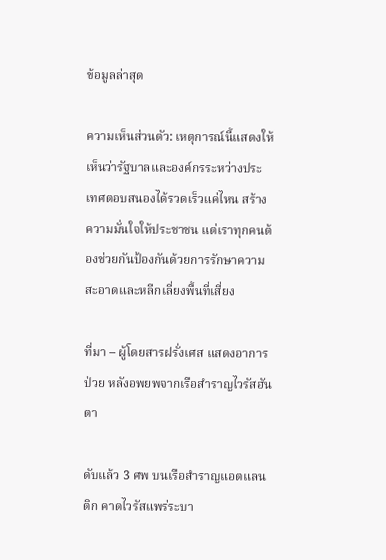ข้อมูลล่าสุด

ความเห็นส่วนตัว: เหตุการณ์นี้แสดงให้เห็นว่ารัฐบาลและองค์กรระหว่างประเทศตอบสนองได้รวดเร็วแค่ไหน สร้างความมั่นใจให้ประชาชน แต่เราทุกคนต้องช่วยกันป้องกันด้วยการรักษาความสะอาดและหลีกเลี่ยงพื้นที่เสี่ยง

ที่มา – ผู้โดยสารฝรั่งเศส แสดงอาการป่วย หลังอพยพจากเรือสำราญไวรัสฮันตา

ดับแล้ว 3 ศพ บนเรือสำราญแอตแลนติก คาดไวรัสแพร่ระบา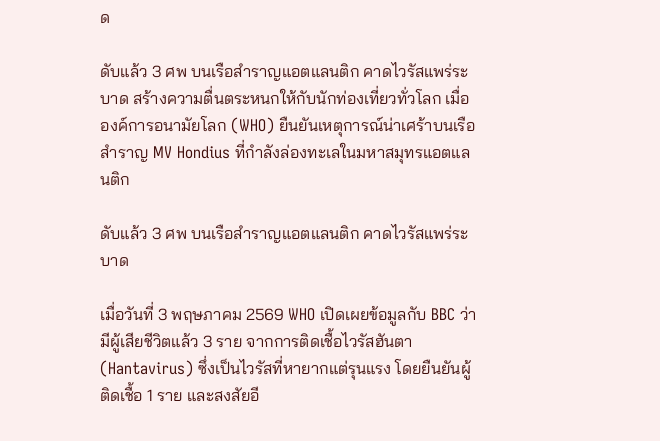ด

ดับแล้ว 3 ศพ บนเรือสำราญแอตแลนติก คาดไวรัสแพร่ระบาด สร้างความตื่นตระหนกให้กับนักท่องเที่ยวทั่วโลก เมื่อองค์การอนามัยโลก (WHO) ยืนยันเหตุการณ์น่าเศร้าบนเรือสำราญ MV Hondius ที่กำลังล่องทะเลในมหาสมุทรแอตแลนติก

ดับแล้ว 3 ศพ บนเรือสำราญแอตแลนติก คาดไวรัสแพร่ระบาด

เมื่อวันที่ 3 พฤษภาคม 2569 WHO เปิดเผยข้อมูลกับ BBC ว่ามีผู้เสียชีวิตแล้ว 3 ราย จากการติดเชื้อไวรัสฮันตา (Hantavirus) ซึ่งเป็นไวรัสที่หายากแต่รุนแรง โดยยืนยันผู้ติดเชื้อ 1 ราย และสงสัยอี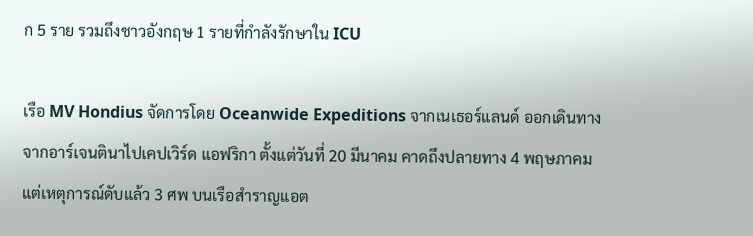ก 5 ราย รวมถึงชาวอังกฤษ 1 รายที่กำลังรักษาใน ICU

เรือ MV Hondius จัดการโดย Oceanwide Expeditions จากเนเธอร์แลนด์ ออกเดินทางจากอาร์เจนตินาไปเคปเวิร์ด แอฟริกา ตั้งแต่วันที่ 20 มีนาคม คาดถึงปลายทาง 4 พฤษภาคม แต่เหตุการณ์ดับแล้ว 3 ศพ บนเรือสำราญแอต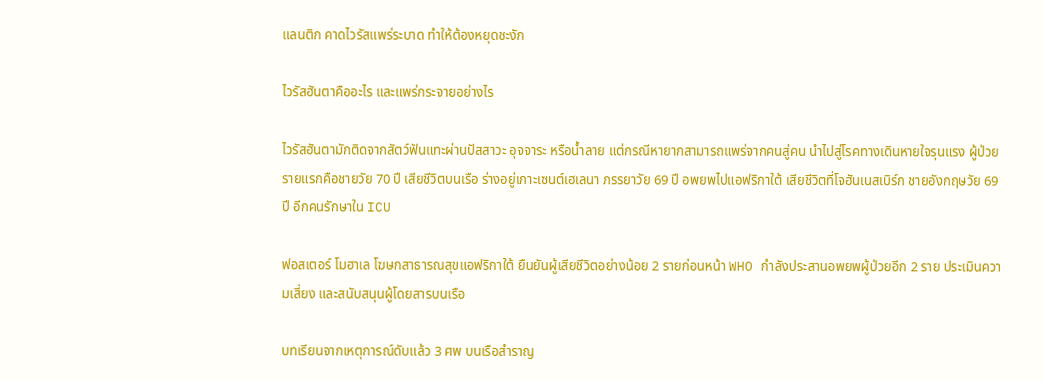แลนติก คาดไวรัสแพร่ระบาด ทำให้ต้องหยุดชะงัก

ไวรัสฮันตาคืออะไร และแพร่กระจายอย่างไร

ไวรัสฮันตามักติดจากสัตว์ฟันแทะผ่านปัสสาวะ อุจจาระ หรือน้ำลาย แต่กรณีหายากสามารถแพร่จากคนสู่คน นำไปสู่โรคทางเดินหายใจรุนแรง ผู้ป่วยรายแรกคือชายวัย 70 ปี เสียชีวิตบนเรือ ร่างอยู่เกาะเซนต์เฮเลนา ภรรยาวัย 69 ปี อพยพไปแอฟริกาใต้ เสียชีวิตที่โจฮันเนสเบิร์ก ชายอังกฤษวัย 69 ปี อีกคนรักษาใน ICU

ฟอสเตอร์ โมฮาเล โฆษกสาธารณสุขแอฟริกาใต้ ยืนยันผู้เสียชีวิตอย่างน้อย 2 รายก่อนหน้า WHO กำลังประสานอพยพผู้ป่วยอีก 2 ราย ประเมินความเสี่ยง และสนับสนุนผู้โดยสารบนเรือ

บทเรียนจากเหตุการณ์ดับแล้ว 3 ศพ บนเรือสำราญ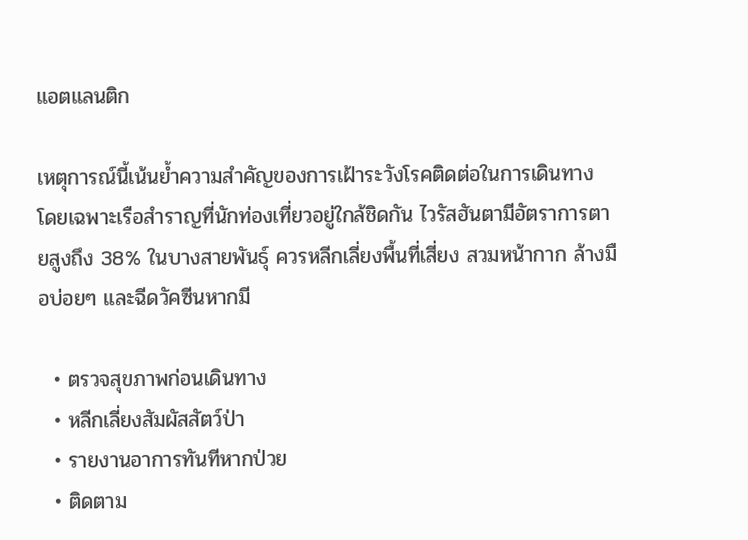แอตแลนติก

เหตุการณ์นี้เน้นย้ำความสำคัญของการเฝ้าระวังโรคติดต่อในการเดินทาง โดยเฉพาะเรือสำราญที่นักท่องเที่ยวอยู่ใกล้ชิดกัน ไวรัสฮันตามีอัตราการตายสูงถึง 38% ในบางสายพันธุ์ ควรหลีกเลี่ยงพื้นที่เสี่ยง สวมหน้ากาก ล้างมือบ่อยๆ และฉีดวัคซีนหากมี

  • ตรวจสุขภาพก่อนเดินทาง
  • หลีกเลี่ยงสัมผัสสัตว์ป่า
  • รายงานอาการทันทีหากป่วย
  • ติดตาม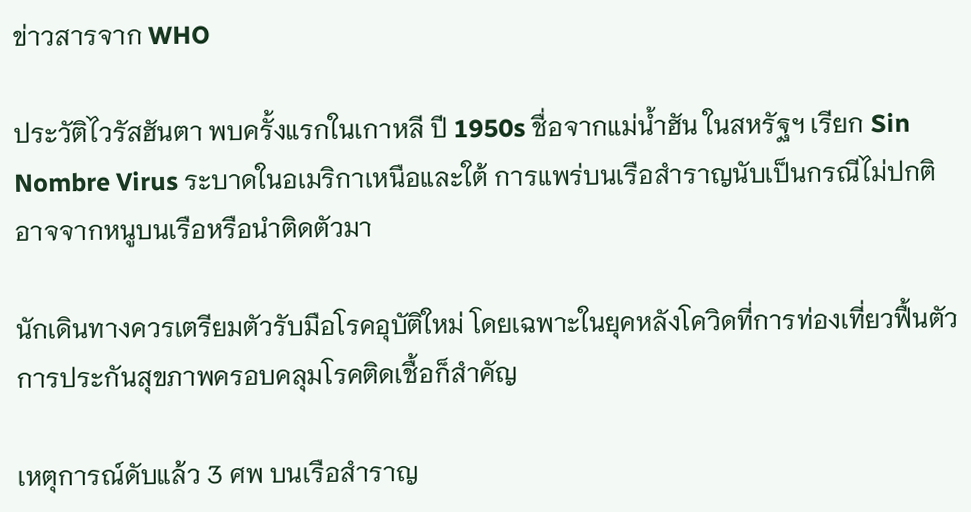ข่าวสารจาก WHO

ประวัติไวรัสฮันตา พบครั้งแรกในเกาหลี ปี 1950s ชื่อจากแม่น้ำฮัน ในสหรัฐฯ เรียก Sin Nombre Virus ระบาดในอเมริกาเหนือและใต้ การแพร่บนเรือสำราญนับเป็นกรณีไม่ปกติ อาจจากหนูบนเรือหรือนำติดตัวมา

นักเดินทางควรเตรียมตัวรับมือโรคอุบัติใหม่ โดยเฉพาะในยุคหลังโควิดที่การท่องเที่ยวฟื้นตัว การประกันสุขภาพครอบคลุมโรคติดเชื้อก็สำคัญ

เหตุการณ์ดับแล้ว 3 ศพ บนเรือสำราญ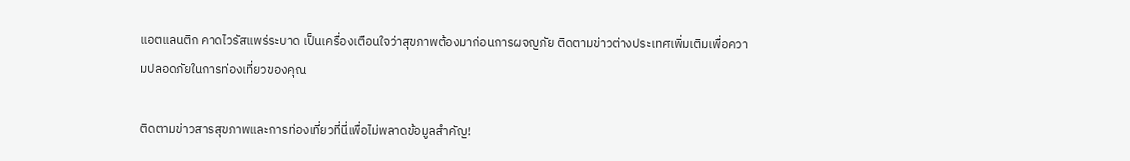แอตแลนติก คาดไวรัสแพร่ระบาด เป็นเครื่องเตือนใจว่าสุขภาพต้องมาก่อนการผจญภัย ติดตามข่าวต่างประเทศเพิ่มเติมเพื่อความปลอดภัยในการท่องเที่ยวของคุณ

ติดตามข่าวสารสุขภาพและการท่องเที่ยวที่นี่เพื่อไม่พลาดข้อมูลสำคัญ!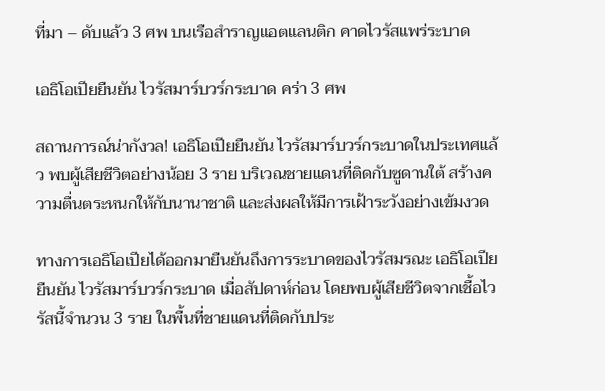ที่มา – ดับแล้ว 3 ศพ บนเรือสำราญแอตแลนติก คาดไวรัสแพร่ระบาด

เอธิโอเปียยืนยัน ไวรัสมาร์บวร์กระบาด คร่า 3 ศพ

สถานการณ์น่ากังวล! เอธิโอเปียยืนยัน ไวรัสมาร์บวร์กระบาดในประเทศแล้ว พบผู้เสียชีวิตอย่างน้อย 3 ราย บริเวณชายแดนที่ติดกับซูดานใต้ สร้างความตื่นตระหนกให้กับนานาชาติ และส่งผลให้มีการเฝ้าระวังอย่างเข้มงวด

ทางการเอธิโอเปียได้ออกมายืนยันถึงการระบาดของไวรัสมรณะ เอธิโอเปียยืนยัน ไวรัสมาร์บวร์กระบาด เมื่อสัปดาห์ก่อน โดยพบผู้เสียชีวิตจากเชื้อไวรัสนี้จำนวน 3 ราย ในพื้นที่ชายแดนที่ติดกับประ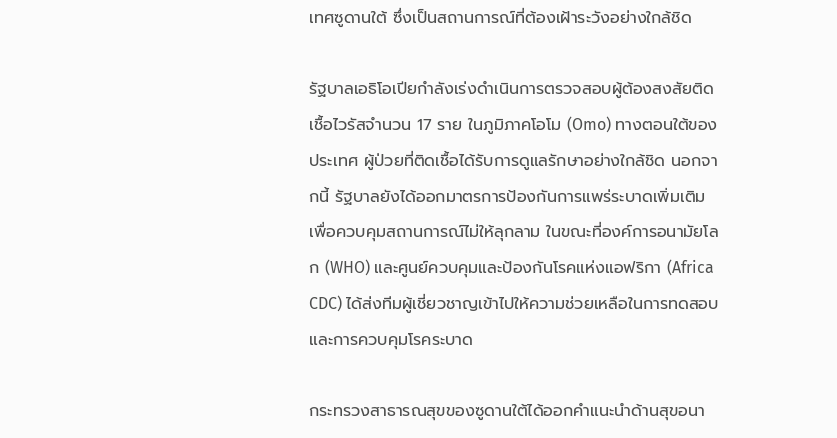เทศซูดานใต้ ซึ่งเป็นสถานการณ์ที่ต้องเฝ้าระวังอย่างใกล้ชิด

รัฐบาลเอธิโอเปียกำลังเร่งดำเนินการตรวจสอบผู้ต้องสงสัยติดเชื้อไวรัสจำนวน 17 ราย ในภูมิภาคโอโม (Omo) ทางตอนใต้ของประเทศ ผู้ป่วยที่ติดเชื้อได้รับการดูแลรักษาอย่างใกล้ชิด นอกจากนี้ รัฐบาลยังได้ออกมาตรการป้องกันการแพร่ระบาดเพิ่มเติม เพื่อควบคุมสถานการณ์ไม่ให้ลุกลาม ในขณะที่องค์การอนามัยโลก (WHO) และศูนย์ควบคุมและป้องกันโรคแห่งแอฟริกา (Africa CDC) ได้ส่งทีมผู้เชี่ยวชาญเข้าไปให้ความช่วยเหลือในการทดสอบและการควบคุมโรคระบาด

กระทรวงสาธารณสุขของซูดานใต้ได้ออกคำแนะนำด้านสุขอนา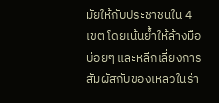มัยให้กับประชาชนใน 4 เขต โดยเน้นย้ำให้ล้างมือบ่อยๆ และหลีกเลี่ยงการสัมผัสกับของเหลวในร่า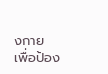งกาย เพื่อป้อง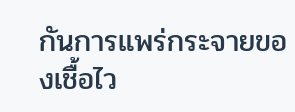กันการแพร่กระจายของเชื้อไว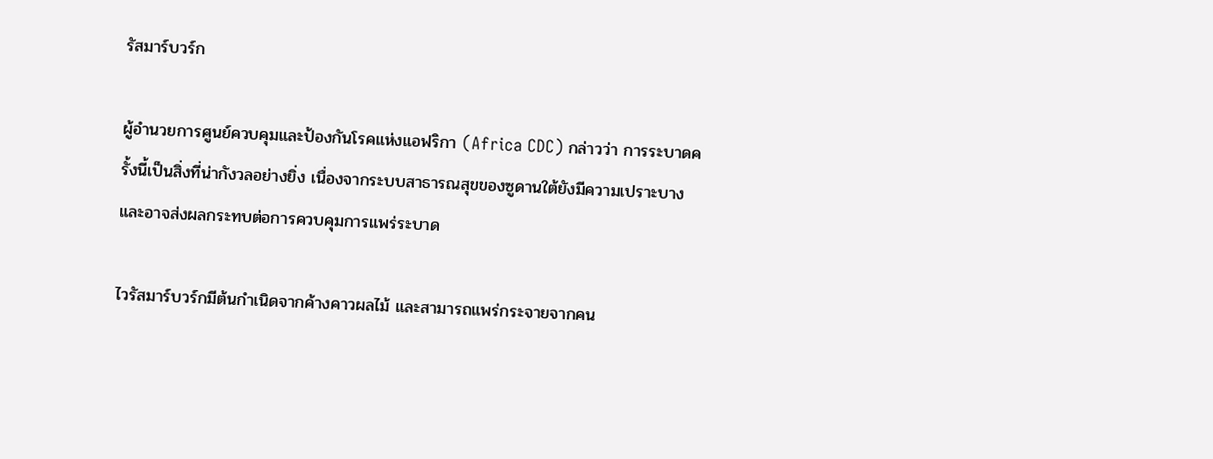รัสมาร์บวร์ก

ผู้อำนวยการศูนย์ควบคุมและป้องกันโรคแห่งแอฟริกา (Africa CDC) กล่าวว่า การระบาดครั้งนี้เป็นสิ่งที่น่ากังวลอย่างยิ่ง เนื่องจากระบบสาธารณสุขของซูดานใต้ยังมีความเปราะบาง และอาจส่งผลกระทบต่อการควบคุมการแพร่ระบาด

ไวรัสมาร์บวร์กมีต้นกำเนิดจากค้างคาวผลไม้ และสามารถแพร่กระจายจากคน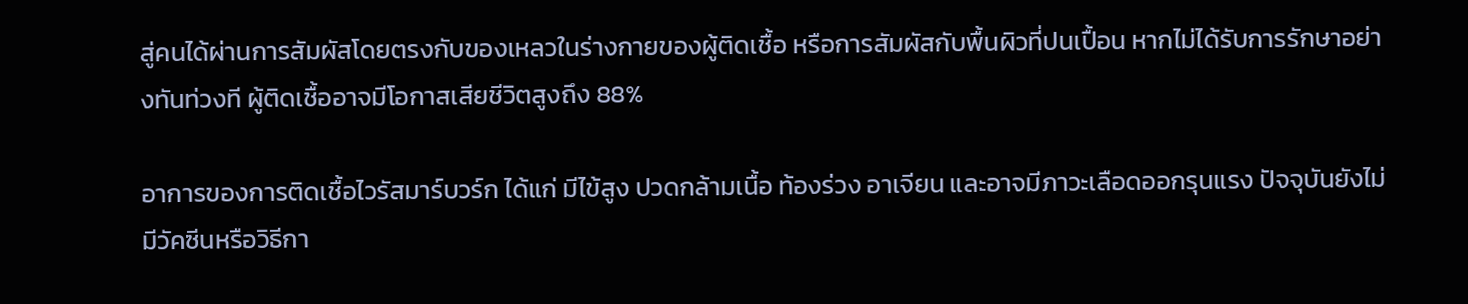สู่คนได้ผ่านการสัมผัสโดยตรงกับของเหลวในร่างกายของผู้ติดเชื้อ หรือการสัมผัสกับพื้นผิวที่ปนเปื้อน หากไม่ได้รับการรักษาอย่างทันท่วงที ผู้ติดเชื้ออาจมีโอกาสเสียชีวิตสูงถึง 88%

อาการของการติดเชื้อไวรัสมาร์บวร์ก ได้แก่ มีไข้สูง ปวดกล้ามเนื้อ ท้องร่วง อาเจียน และอาจมีภาวะเลือดออกรุนแรง ปัจจุบันยังไม่มีวัคซีนหรือวิธีกา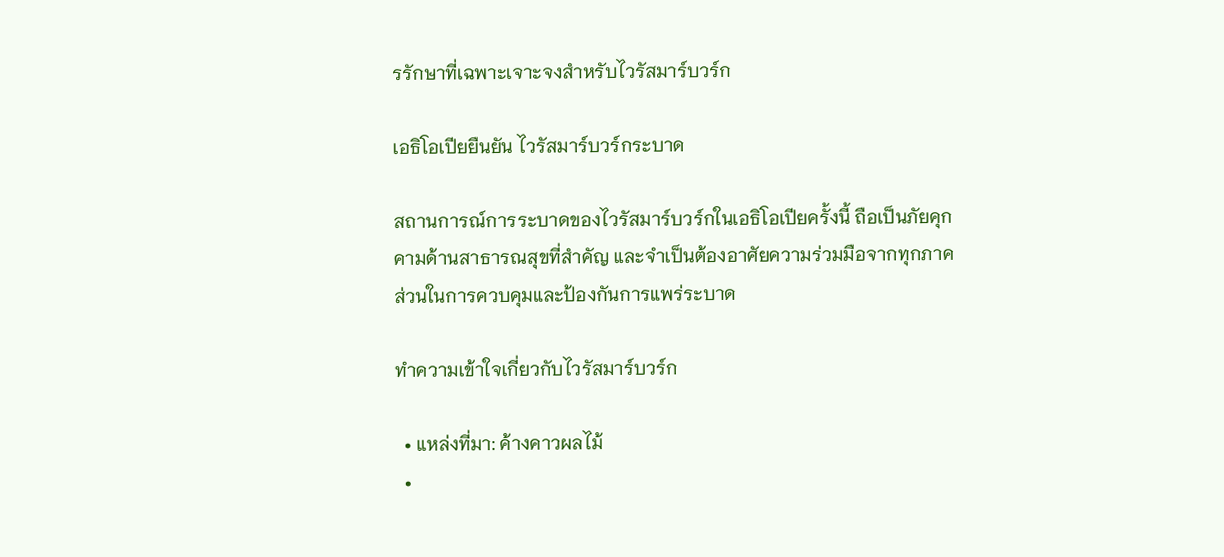รรักษาที่เฉพาะเจาะจงสำหรับไวรัสมาร์บวร์ก

เอธิโอเปียยืนยัน ไวรัสมาร์บวร์กระบาด

สถานการณ์การระบาดของไวรัสมาร์บวร์กในเอธิโอเปียครั้งนี้ ถือเป็นภัยคุกคามด้านสาธารณสุขที่สำคัญ และจำเป็นต้องอาศัยความร่วมมือจากทุกภาคส่วนในการควบคุมและป้องกันการแพร่ระบาด

ทำความเข้าใจเกี่ยวกับไวรัสมาร์บวร์ก

  • แหล่งที่มา: ค้างคาวผลไม้
  •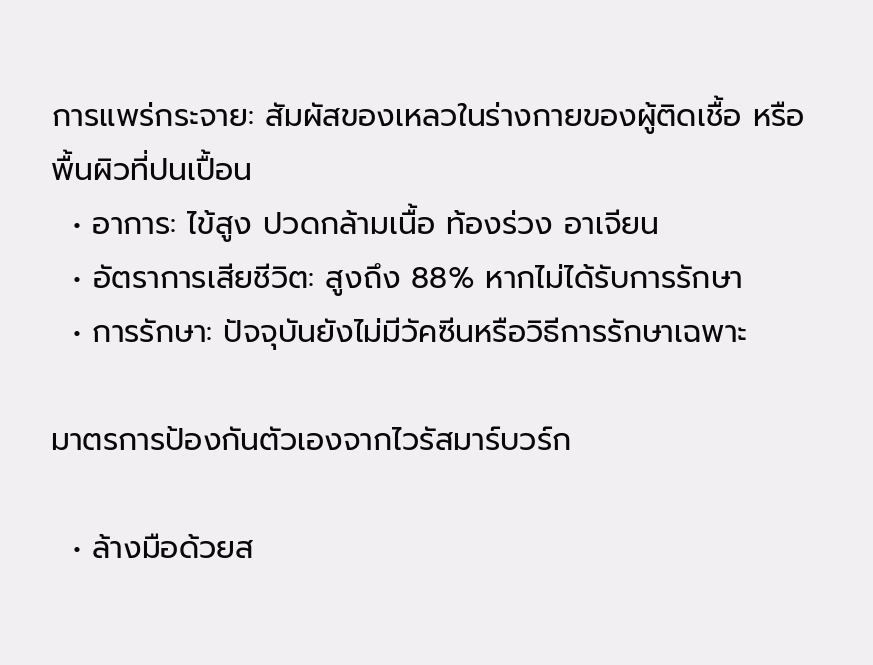การแพร่กระจาย: สัมผัสของเหลวในร่างกายของผู้ติดเชื้อ หรือพื้นผิวที่ปนเปื้อน
  • อาการ: ไข้สูง ปวดกล้ามเนื้อ ท้องร่วง อาเจียน
  • อัตราการเสียชีวิต: สูงถึง 88% หากไม่ได้รับการรักษา
  • การรักษา: ปัจจุบันยังไม่มีวัคซีนหรือวิธีการรักษาเฉพาะ

มาตรการป้องกันตัวเองจากไวรัสมาร์บวร์ก

  • ล้างมือด้วยส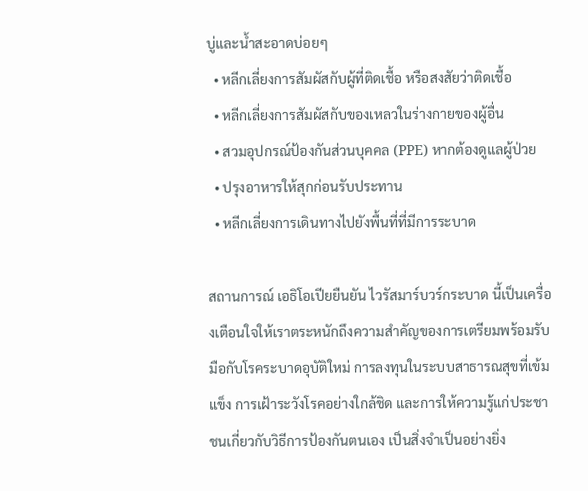บู่และน้ำสะอาดบ่อยๆ
  • หลีกเลี่ยงการสัมผัสกับผู้ที่ติดเชื้อ หรือสงสัยว่าติดเชื้อ
  • หลีกเลี่ยงการสัมผัสกับของเหลวในร่างกายของผู้อื่น
  • สวมอุปกรณ์ป้องกันส่วนบุคคล (PPE) หากต้องดูแลผู้ป่วย
  • ปรุงอาหารให้สุกก่อนรับประทาน
  • หลีกเลี่ยงการเดินทางไปยังพื้นที่ที่มีการระบาด

สถานการณ์ เอธิโอเปียยืนยัน ไวรัสมาร์บวร์กระบาด นี้เป็นเครื่องเตือนใจให้เราตระหนักถึงความสำคัญของการเตรียมพร้อมรับมือกับโรคระบาดอุบัติใหม่ การลงทุนในระบบสาธารณสุขที่เข้มแข็ง การเฝ้าระวังโรคอย่างใกล้ชิด และการให้ความรู้แก่ประชาชนเกี่ยวกับวิธีการป้องกันตนเอง เป็นสิ่งจำเป็นอย่างยิ่ง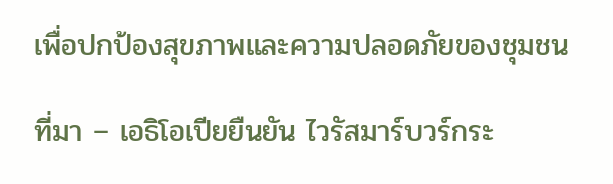เพื่อปกป้องสุขภาพและความปลอดภัยของชุมชน

ที่มา – เอธิโอเปียยืนยัน ไวรัสมาร์บวร์กระ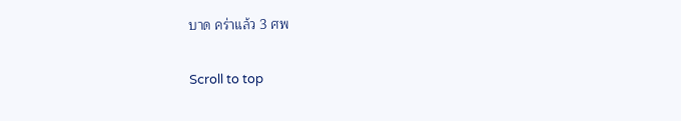บาด คร่าแล้ว 3 ศพ

Scroll to top